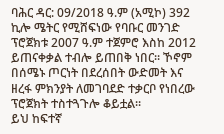ባሕር ዳር: 09/2018 ዓ.ም (አሚኮ) 392 ኪሎ ሜትር የሚሸፍነው የባቡር መንገድ ፕሮጀክቱ 2007 ዓ.ም ተጀምሮ እስከ 2012 ይጠናቀቃል ተብሎ ይጠበቅ ነበር። ኾኖም በሰሜኑ ጦርነት በደረሰበት ውድመት እና ዘረፋ ምክንያት ለመገባደድ ተቃርቦ የነበረው ፕሮጀክት ተስተጓጉሎ ቆይቷል።
ይህ ከፍተኛ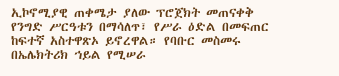ኢኮኖሚያዊ ጠቀሜታ ያለው ፕሮጀክት መጠናቀቅ የንግድ ሥርዓቱን በማሳለጥ፣ የሥራ ዕድል በመፍጠር ከፍተኛ አስተዋጽኦ ይኖረዋል። የባቡር መስመሩ በኤሌክትሪክ ኀይል የሚሠራ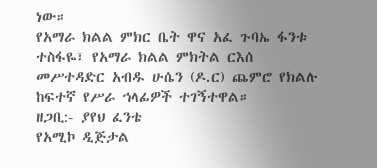ነው።
የአማራ ክልል ምክር ቤት ዋና አፈ ጉባኤ ፋንቱ ተስፋዬ፣ የአማራ ክልል ምክትል ርእሰ መሥተዳድር አብዱ ሁሴን (ዶ.ር) ጨምሮ የክልሉ ከፍተኛ የሥራ ኀላፊዎች ተገኝተዋል።
ዘጋቢ:- ያየህ ፈንቴ
የአሚኮ ዲጅታል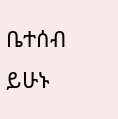ቤተሰብ ይሁኑ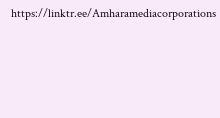https://linktr.ee/Amharamediacorporations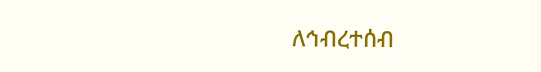ለኅብረተሰብ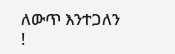ለውጥ እንተጋለን !